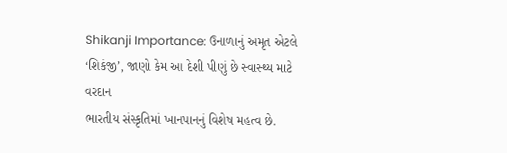Shikanji Importance: ઉનાળાનું અમૃત એટલે ‘શિકંજી’, જાણો કેમ આ દેશી પીણું છે સ્વાસ્થ્ય માટે વરદાન
ભારતીય સંસ્કૃતિમાં ખાનપાનનું વિશેષ મહત્વ છે.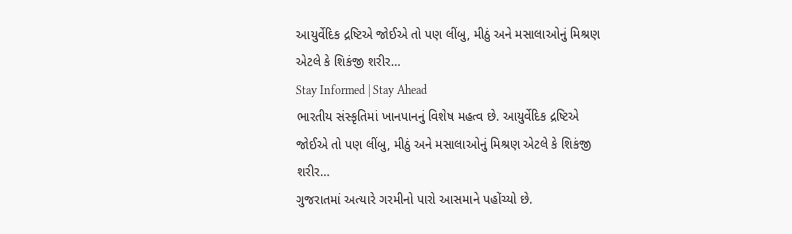આયુર્વેદિક દ્રષ્ટિએ જોઈએ તો પણ લીંબુ, મીઠું અને મસાલાઓનું મિશ્રણ એટલે કે શિકંજી શરીર…
Stay Informed | Stay Ahead
ભારતીય સંસ્કૃતિમાં ખાનપાનનું વિશેષ મહત્વ છે. આયુર્વેદિક દ્રષ્ટિએ જોઈએ તો પણ લીંબુ, મીઠું અને મસાલાઓનું મિશ્રણ એટલે કે શિકંજી શરીર…
ગુજરાતમાં અત્યારે ગરમીનો પારો આસમાને પહોંચ્યો છે.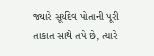જ્યારે સૂર્યદેવ પોતાની પૂરી તાકાત સાથે તપે છે, ત્યારે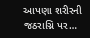આપણા શરીરની જઠરાગ્નિ પર…